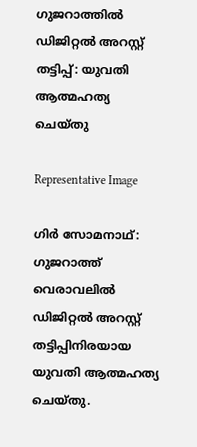ഗുജറാത്തില്‍ ഡിജിറ്റൽ അറസ്റ്റ് തട്ടിപ്പ്: യുവതി ആത്മഹത്യ ചെയ്തു

Representative Image

ഗിർ സോമനാഥ്: ഗുജറാത്ത് വെരാവലിൽ ഡിജിറ്റൽ അറസ്റ്റ് തട്ടിപ്പിനിരയായ യുവതി ആത്മഹത്യ ചെയ്തു.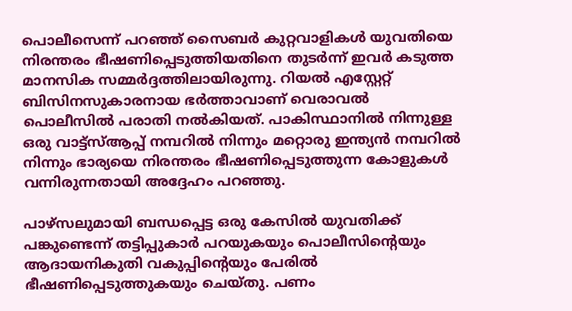പൊലീസെന്ന് പറഞ്ഞ് സൈബർ കുറ്റവാളികൾ യുവതിയെ നിരന്തരം ഭീഷണിപ്പെടുത്തിയതിനെ തുടർന്ന് ഇവർ കടുത്ത മാനസിക സമ്മർദ്ദത്തിലായിരുന്നു. റിയൽ എസ്റ്റേറ്റ് ബിസിനസുകാരനായ ഭർത്താവാണ് വെരാവൽ പൊലീസില്‍ പരാതി നൽകിയത്. പാകിസ്ഥാനിൽ നിന്നുള്ള ഒരു വാട്ട്‌സ്ആപ്പ് നമ്പറിൽ നിന്നും മറ്റൊരു ഇന്ത്യൻ നമ്പറിൽ നിന്നും ഭാര്യയെ നിരന്തരം ഭീഷണിപ്പെടുത്തുന്ന കോളുകൾ വന്നിരുന്നതായി അദ്ദേഹം പറഞ്ഞു.

പാഴ്സലുമായി ബന്ധപ്പെട്ട ഒരു കേസിൽ യുവതിക്ക് പങ്കുണ്ടെന്ന് തട്ടിപ്പുകാർ പറയുകയും പൊലീസിൻ്റെയും ആദായനികുതി വകുപ്പിൻ്റെയും പേരിൽ ഭീഷണിപ്പെടുത്തുകയും ചെയ്തു. പണം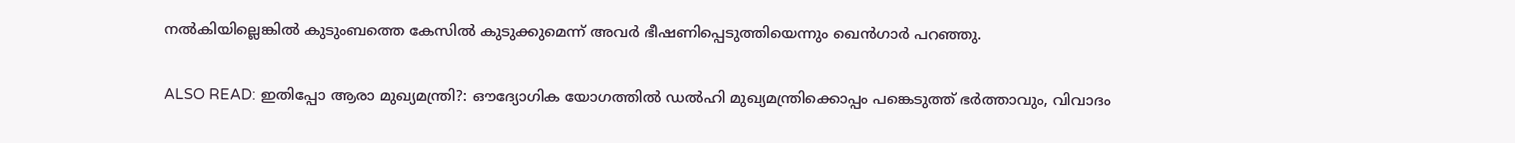നൽകിയില്ലെങ്കിൽ കുടുംബത്തെ കേസിൽ കുടുക്കുമെന്ന് അവർ ഭീഷണിപ്പെടുത്തിയെന്നും ഖെൻഗാർ പറഞ്ഞു.

ALSO READ: ഇതിപ്പോ ആരാ മുഖ്യമന്ത്രി?: ഔദ്യോഗിക യോഗത്തില്‍ ഡല്‍ഹി മുഖ്യമന്ത്രിക്കൊപ്പം പങ്കെടുത്ത് ഭര്‍ത്താവും, വിവാദം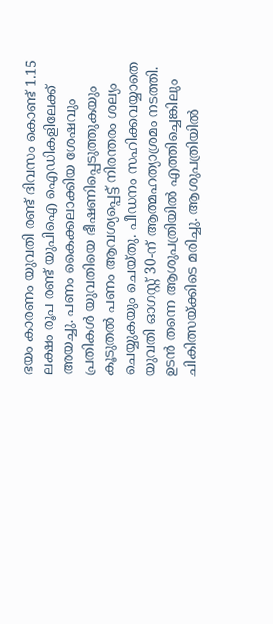ഭയം കാരണം യുവതി രണ്ട് ദിവസം കൊണ്ട് 1.15 ലക്ഷം രൂപ രണ്ട് യുപിഐ ഐഡികളിലേക്ക് അയച്ചു. പണം കൈക്കലാക്കിയ ശേഷവും പ്രതികൾ യുവതിയെ ഭീഷണിപ്പെടുത്തുകയും കൂടുതൽ പണം ആവശ്യപ്പെട്ട് നിരന്തരം ശല്യം ചെയ്യുകയും ചെയ്തു. പീഡനം സഹിക്കവയ്യാതെ യുവതി ഓഗസ്റ്റ് 30-ന് ആത്മഹത്യാശ്രമം നടത്തി. ഉടൻ തന്നെ ആശുപത്രിയിൽ എത്തിച്ചെങ്കിലും ചികിത്സയ്ക്കിടെ മരിച്ചു. ആശുപത്രിയിൽ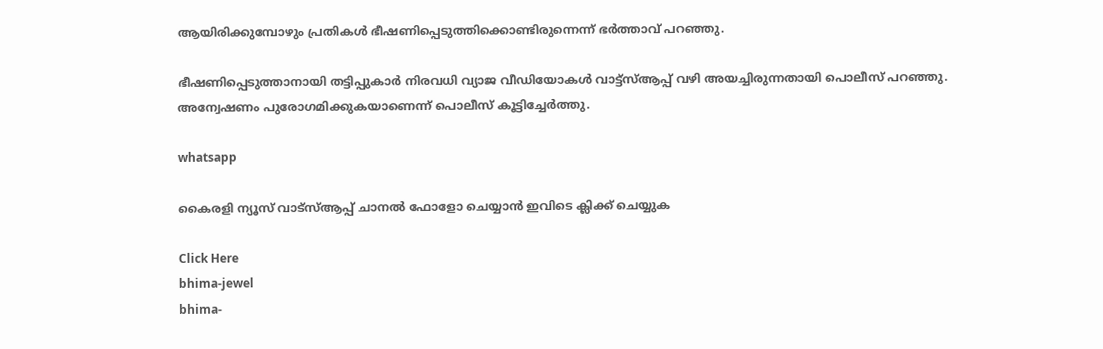ആയിരിക്കുമ്പോഴും പ്രതികൾ ഭീഷണിപ്പെടുത്തിക്കൊണ്ടിരുന്നെന്ന് ഭർത്താവ് പറഞ്ഞു.

ഭീഷണിപ്പെടുത്താനായി തട്ടിപ്പുകാർ നിരവധി വ്യാജ വീഡിയോകൾ വാട്ട്‌സ്ആപ്പ് വഴി അയച്ചിരുന്നതായി പൊലീസ് പറഞ്ഞു. അന്വേഷണം പുരോഗമിക്കുകയാണെന്ന് പൊലീസ് കൂട്ടിച്ചേര്‍ത്തു.

whatsapp

കൈരളി ന്യൂസ് വാട്‌സ്ആപ്പ് ചാനല്‍ ഫോളോ ചെയ്യാന്‍ ഇവിടെ ക്ലിക്ക് ചെയ്യുക

Click Here
bhima-jewel
bhima-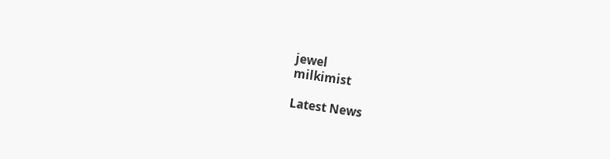jewel
milkimist

Latest News